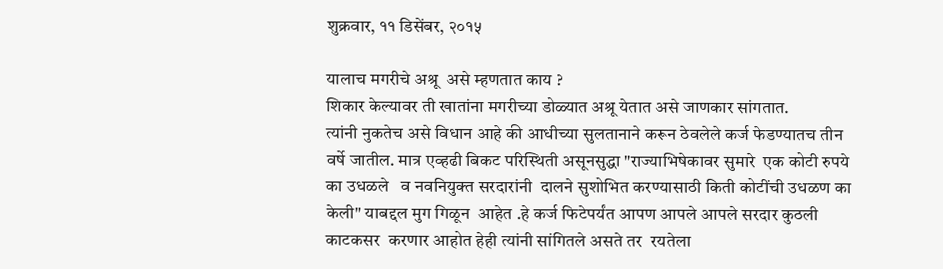शुक्रवार, ११ डिसेंबर, २०१५

यालाच मगरीचे अश्रू  असे म्हणतात काय ?
शिकार केल्यावर ती खातांना मगरीच्या डोळ्यात अश्रू येतात असे जाणकार सांगतात.
त्यांनी नुकतेच असे विधान आहे की आधीच्या सुलतानाने करून ठेवलेले कर्ज फेडण्यातच तीन वर्षे जातील. मात्र एव्हढी बिकट परिस्थिती असूनसुद्धा "राज्याभिषेकावर सुमारे  एक कोटी रुपये का उधळले   व नवनियुक्त सरदारांनी  दालने सुशोभित करण्यासाठी किती कोटींची उधळण का केली" याबद्दल मुग गिळून  आहेत .हे कर्ज फिटेपर्यंत आपण आपले आपले सरदार कुठली काटकसर  करणार आहोत हेही त्यांनी सांगितले असते तर  रयतेला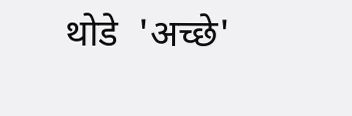थोडे  'अच्छे'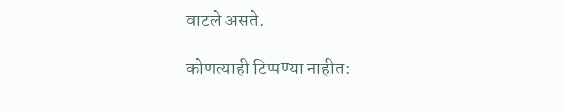वाटले असते.

कोणत्याही टिप्पण्‍या नाहीत: